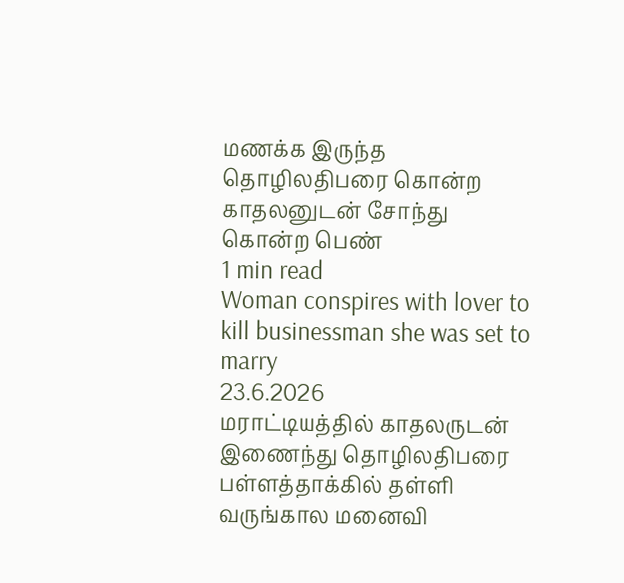மணக்க இருந்த தொழிலதிபரை கொன்ற காதலனுடன் சோந்து கொன்ற பெண்
1 min read
Woman conspires with lover to kill businessman she was set to marry
23.6.2026
மராட்டியத்தில் காதலருடன் இணைந்து தொழிலதிபரை பள்ளத்தாக்கில் தள்ளி வருங்கால மனைவி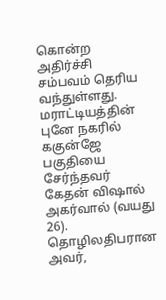கொன்ற அதிர்ச்சி சம்பவம் தெரிய வந்துள்ளது.
மராட்டியத்தின் புனே நகரில் ககுன்ஜே பகுதியை சேர்ந்தவர் கேதன் விஷால் அகர்வால் (வயது 26). தொழிலதிபரான அவர்,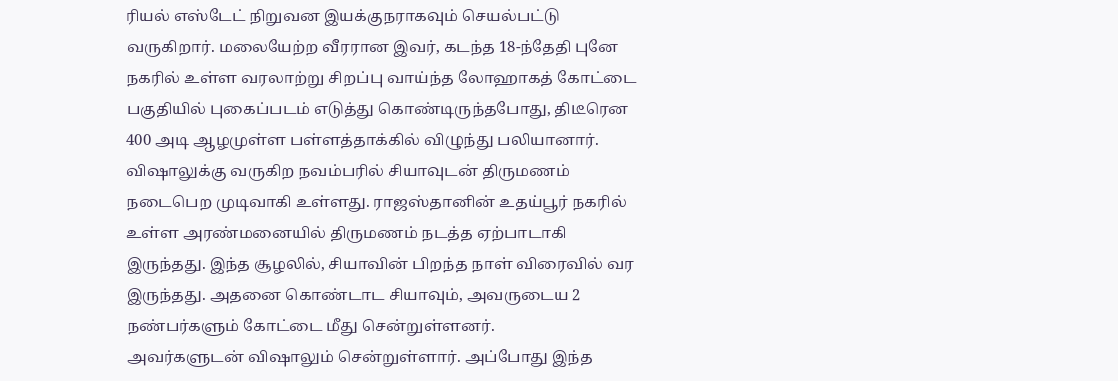ரியல் எஸ்டேட் நிறுவன இயக்குநராகவும் செயல்பட்டு வருகிறார். மலையேற்ற வீரரான இவர், கடந்த 18-ந்தேதி புனே நகரில் உள்ள வரலாற்று சிறப்பு வாய்ந்த லோஹாகத் கோட்டை பகுதியில் புகைப்படம் எடுத்து கொண்டிருந்தபோது, திடீரென 400 அடி ஆழமுள்ள பள்ளத்தாக்கில் விழுந்து பலியானார்.
விஷாலுக்கு வருகிற நவம்பரில் சியாவுடன் திருமணம் நடைபெற முடிவாகி உள்ளது. ராஜஸ்தானின் உதய்பூர் நகரில் உள்ள அரண்மனையில் திருமணம் நடத்த ஏற்பாடாகி இருந்தது. இந்த சூழலில், சியாவின் பிறந்த நாள் விரைவில் வர இருந்தது. அதனை கொண்டாட சியாவும், அவருடைய 2 நண்பர்களும் கோட்டை மீது சென்றுள்ளனர்.
அவர்களுடன் விஷாலும் சென்றுள்ளார். அப்போது இந்த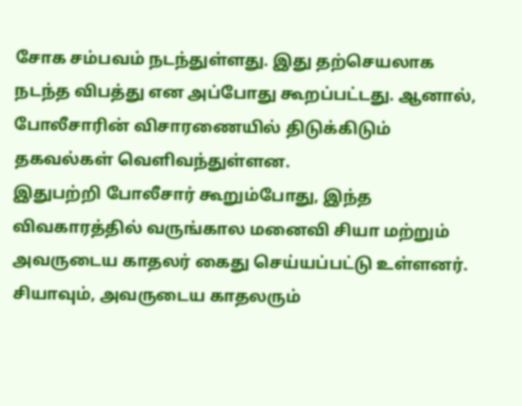சோக சம்பவம் நடந்துள்ளது. இது தற்செயலாக நடந்த விபத்து என அப்போது கூறப்பட்டது. ஆனால், போலீசாரின் விசாரணையில் திடுக்கிடும் தகவல்கள் வெளிவந்துள்ளன.
இதுபற்றி போலீசார் கூறும்போது, இந்த விவகாரத்தில் வருங்கால மனைவி சியா மற்றும் அவருடைய காதலர் கைது செய்யப்பட்டு உள்ளனர். சியாவும், அவருடைய காதலரும்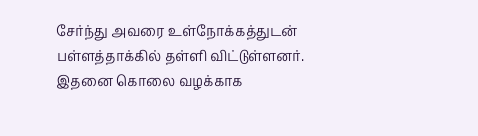சேர்ந்து அவரை உள்நோக்கத்துடன் பள்ளத்தாக்கில் தள்ளி விட்டுள்ளனர். இதனை கொலை வழக்காக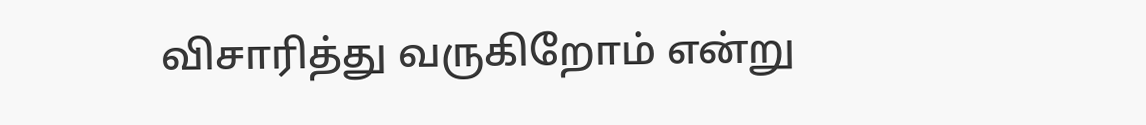விசாரித்து வருகிறோம் என்று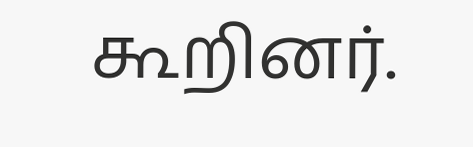கூறினர்.